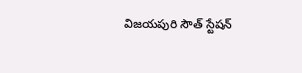విజయపురి సౌత్ స్టేషన్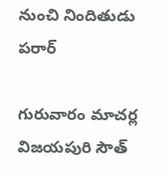నుంచి నిందితుడు పరార్

గురువారం మాచర్ల విజయపురి సౌత్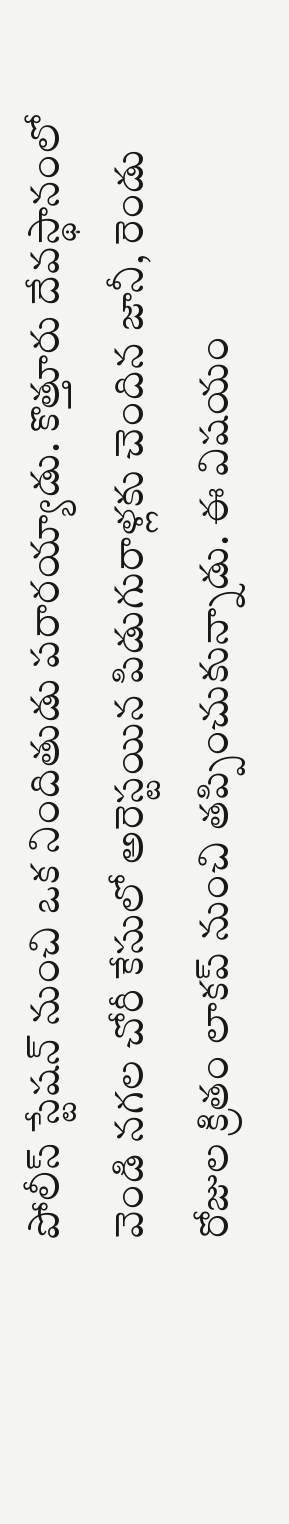పోలీస్ స్టేషన్ నుంచి ఒక నిందితుడు పరారయ్యాడు. కొత్తూరు దేవస్థానంలో వెండి నగల చోరీ కేసులో అరెస్టయిన పిడుగురాళ్లకు చెందిన జానీ, రెండు రోజుల క్రితం లాకప్ నుంచి తప్పించుకున్నాడు. ఈ విషయం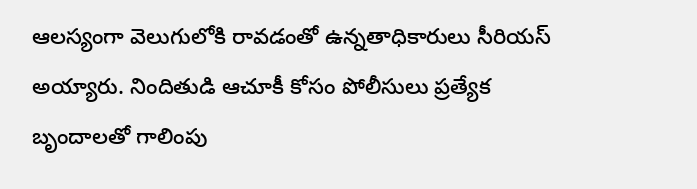ఆలస్యంగా వెలుగులోకి రావడంతో ఉన్నతాధికారులు సీరియస్ అయ్యారు. నిందితుడి ఆచూకీ కోసం పోలీసులు ప్రత్యేక బృందాలతో గాలింపు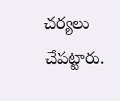చర్యలు చేపట్టారు.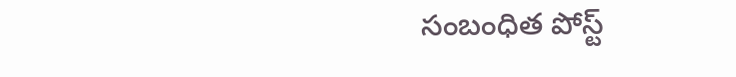సంబంధిత పోస్ట్